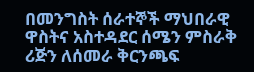በመንግስት ሰራተኞች ማህበራዊ ዋስትና አስተዳደር ሰሜን ምስራቅ ሪጅን ለሰመራ ቅርንጫፍ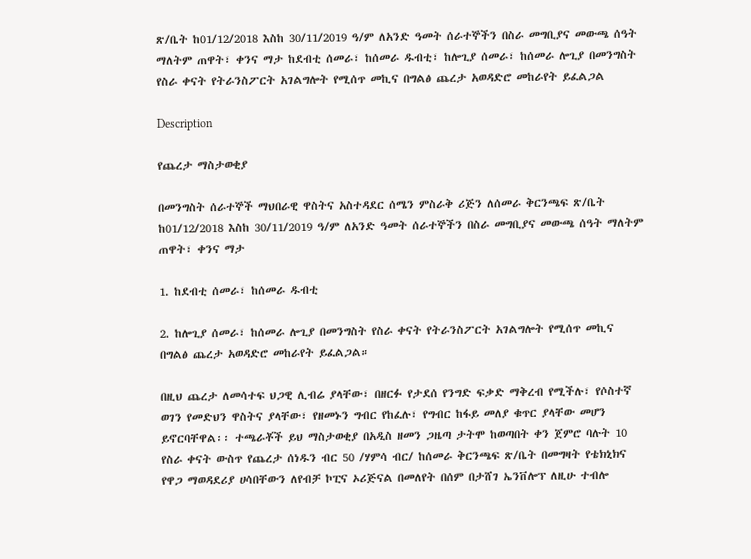ጽ/ቤት ከ01/12/2018 እስከ 30/11/2019 ዓ/ም ለአንድ ዓመት ሰራተኞችን በስራ መግቢያና መውጫ ሰዓት ማለትም ጠዋት፣ ቀንና ማታ ከደብቲ ሰመራ፣ ከሰመራ ዱብቲ፣ ከሎጊያ ሰመራ፣ ከሰመራ ሎጊያ በመንግስት የስራ ቀናት የትራንስፖርት አገልግሎት የሚሰጥ መኪና በግልፅ ጨረታ አወዳድሮ መከራየት ይፈልጋል

Description

የጨረታ ማስታወቂያ

በመንግስት ሰራተኞች ማህበራዊ ዋስትና አስተዳደር ሰሜን ምስራቅ ሪጅን ለሰመራ ቅርንጫፍ ጽ/ቤት ከ01/12/2018 እስከ 30/11/2019 ዓ/ም ለአንድ ዓመት ሰራተኞችን በስራ መግቢያና መውጫ ሰዓት ማለትም ጠዋት፣ ቀንና ማታ

1. ከደብቲ ሰመራ፣ ከሰመራ ዱብቲ

2. ከሎጊያ ሰመራ፣ ከሰመራ ሎጊያ በመንግስት የስራ ቀናት የትራንስፖርት አገልግሎት የሚሰጥ መኪና በግልፅ ጨረታ አወዳድሮ መከራየት ይፈልጋል።

በዚህ ጨረታ ለመሳተፍ ህጋዊ ሊብሬ ያላቸው፣ በዘርፉ የታደሰ የንግድ ፍቃድ ማቅረብ የሚችሉ፣ የሶስተኛ ወገን የመድህን ዋስትና ያላቸው፣ የዘመኑን ግብር የከፈሉ፣ የግብር ከፋይ መለያ ቁጥር ያላቸው መሆን ይኖርባቸዋል፡፡ ተጫራቾች ይህ ማስታወቂያ በአዲስ ዘመን ጋዜጣ ታትሞ ከወጣበት ቀን ጀምሮ ባሉት 10 የስራ ቀናት ውስጥ የጨረታ ሰነዱን ብር 50 /ሃምሳ ብር/ ከሰመራ ቅርንጫፍ ጽ/ቤት በመግዛት የቴክኒክና የዋጋ ማወዳደሪያ ሀሳበቸውን ለየብቻ ኮፒና ኦሪጅናል በመለየት በሰም በታሸገ ኤንቨሎፕ ለዚሁ ተብሎ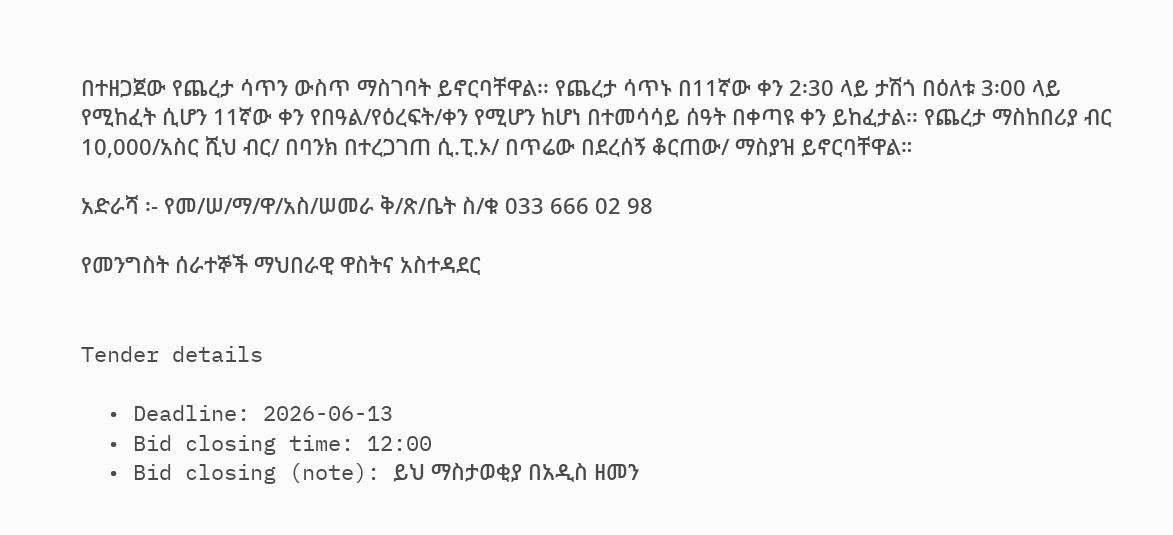በተዘጋጀው የጨረታ ሳጥን ውስጥ ማስገባት ይኖርባቸዋል፡፡ የጨረታ ሳጥኑ በ11ኛው ቀን 2፡30 ላይ ታሽጎ በዕለቱ 3፡00 ላይ የሚከፈት ሲሆን 11ኛው ቀን የበዓል/የዕረፍት/ቀን የሚሆን ከሆነ በተመሳሳይ ሰዓት በቀጣዩ ቀን ይከፈታል፡፡ የጨረታ ማስከበሪያ ብር 10,000/አስር ሺህ ብር/ በባንክ በተረጋገጠ ሲ.ፒ.ኦ/ በጥሬው በደረሰኝ ቆርጠው/ ማስያዝ ይኖርባቸዋል።

አድራሻ ፡- የመ/ሠ/ማ/ዋ/አስ/ሠመራ ቅ/ጽ/ቤት ስ/ቁ 033 666 02 98

የመንግስት ሰራተኞች ማህበራዊ ዋስትና አስተዳደር


Tender details

  • Deadline: 2026-06-13
  • Bid closing time: 12:00
  • Bid closing (note): ይህ ማስታወቂያ በአዲስ ዘመን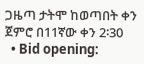ጋዜጣ ታትሞ ከወጣበት ቀን ጀምሮ በ11ኛው ቀን 2፡30
  • Bid opening: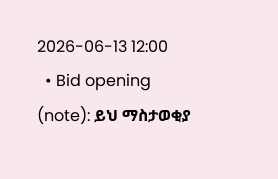2026-06-13 12:00
  • Bid opening (note): ይህ ማስታወቂያ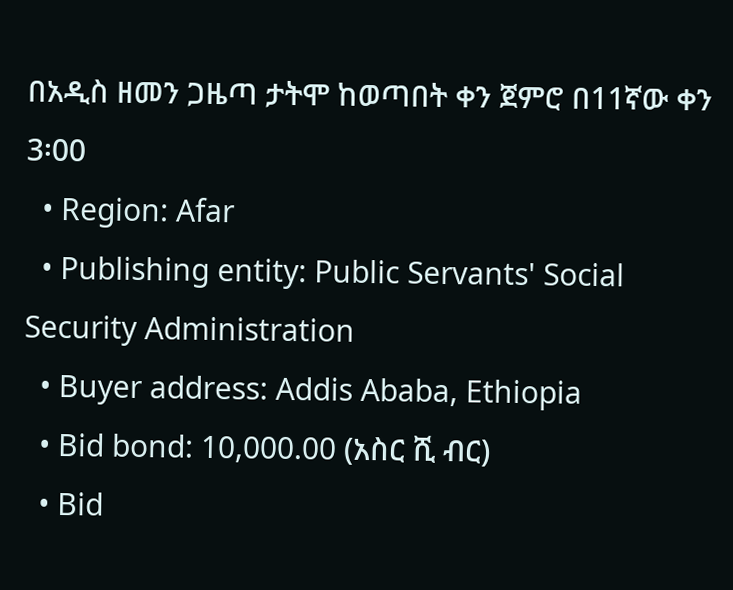በአዲስ ዘመን ጋዜጣ ታትሞ ከወጣበት ቀን ጀምሮ በ11ኛው ቀን 3፡00
  • Region: Afar
  • Publishing entity: Public Servants' Social Security Administration
  • Buyer address: Addis Ababa, Ethiopia
  • Bid bond: 10,000.00 (አስር ሺ ብር)
  • Bid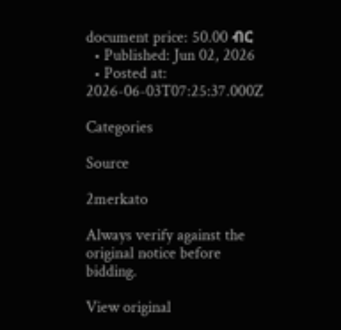document price: 50.00 ብር
  • Published: Jun 02, 2026
  • Posted at: 2026-06-03T07:25:37.000Z

Categories

Source

2merkato

Always verify against the original notice before bidding.

View original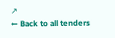↗
← Back to all tenders